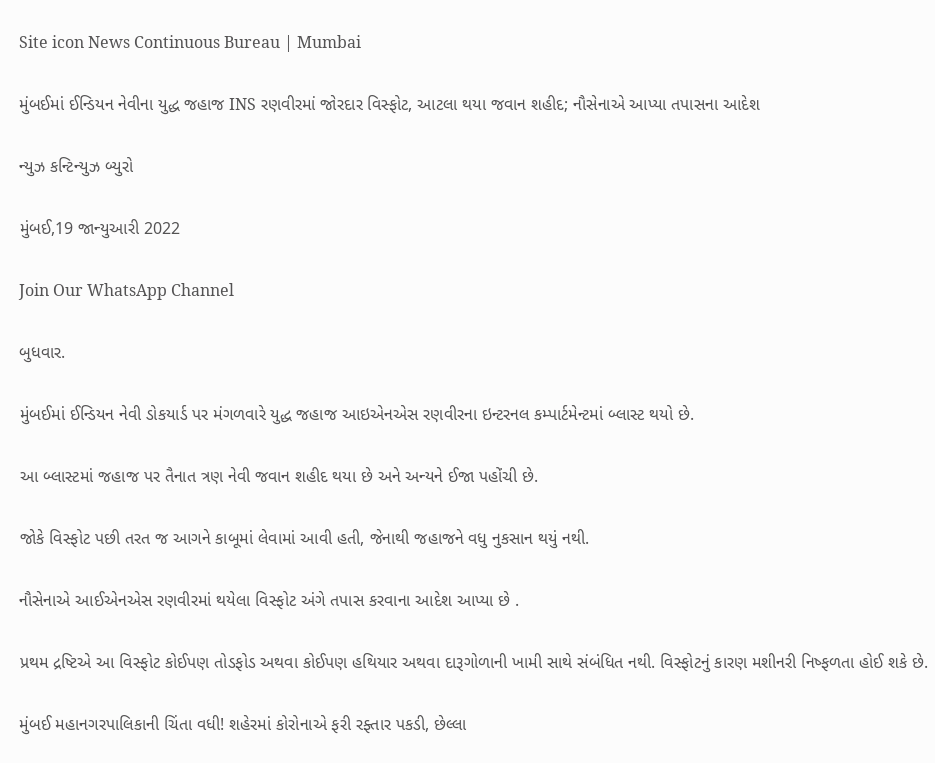Site icon News Continuous Bureau | Mumbai

મુંબઈમાં ઈન્ડિયન નેવીના યુદ્ધ જહાજ INS રણવીરમાં જોરદાર વિસ્ફોટ, આટલા થયા જવાન શહીદ; નૌસેનાએ આપ્યા તપાસના આદેશ

ન્યુઝ કન્ટિન્યુઝ બ્યુરો

મુંબઈ,19 જાન્યુઆરી 2022

Join Our WhatsApp Channel

બુધવાર.

મુંબઈમાં ઈન્ડિયન નેવી ડોકયાર્ડ પર મંગળવારે યુદ્ધ જહાજ આઇએનએસ રણવીરના ઇન્ટરનલ કમ્પાર્ટમેન્ટમાં બ્લાસ્ટ થયો છે.

આ બ્લાસ્ટમાં જહાજ પર તૈનાત ત્રણ નેવી જવાન શહીદ થયા છે અને અન્યને ઈજા પહોંચી છે.

જોકે વિસ્ફોટ પછી તરત જ આગને કાબૂમાં લેવામાં આવી હતી, જેનાથી જહાજને વધુ નુકસાન થયું નથી.

નૌસેનાએ આઈએનએસ રણવીરમાં થયેલા વિસ્ફોટ અંગે તપાસ કરવાના આદેશ આપ્યા છે .

પ્રથમ દ્રષ્ટિએ આ વિસ્ફોટ કોઈપણ તોડફોડ અથવા કોઈપણ હથિયાર અથવા દારૂગોળાની ખામી સાથે સંબંધિત નથી. વિસ્ફોટનું કારણ મશીનરી નિષ્ફળતા હોઈ શકે છે.

મુંબઈ મહાનગરપાલિકાની ચિંતા વધી! શહેરમાં કોરોનાએ ફરી રફ્તાર પકડી, છેલ્લા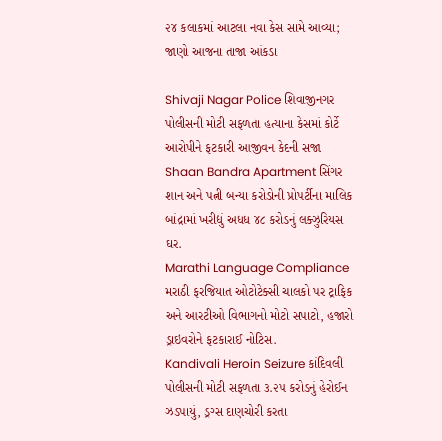૨૪ કલાકમાં આટલા નવા કેસ સામે આવ્યા; જાણો આજના તાજા આંકડા

Shivaji Nagar Police શિવાજીનગર પોલીસની મોટી સફળતા હત્યાના કેસમાં કોર્ટે આરોપીને ફટકારી આજીવન કેદની સજા
Shaan Bandra Apartment સિંગર શાન અને પત્ની બન્યા કરોડોની પ્રોપર્ટીના માલિક બાંદ્રામાં ખરીદ્યું અધધ ૪૮ કરોડનું લક્ઝુરિયસ ઘર.
Marathi Language Compliance મરાઠી ફરજિયાત ઓટોટેક્સી ચાલકો પર ટ્રાફિક અને આરટીઓ વિભાગનો મોટો સપાટો, હજારો ડ્રાઇવરોને ફટકારાઈ નોટિસ.
Kandivali Heroin Seizure કાંદિવલી પોલીસની મોટી સફળતા ૩.૨૫ કરોડનું હેરોઈન ઝડપાયું, ડ્રગ્સ દાણચોરી કરતા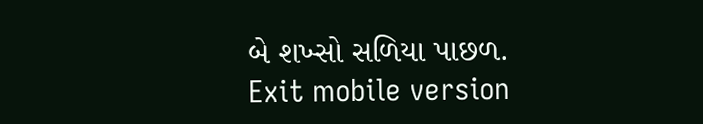બે શખ્સો સળિયા પાછળ.
Exit mobile version